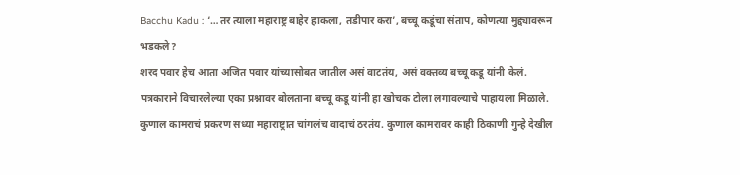Bacchu Kadu : ‘…तर त्याला महाराष्ट्र बाहेर हाकला, तडीपार करा’, बच्चू कडूंचा संताप, कोणत्या मुद्द्यावरून भडकले?
शरद पवार हेच आता अजित पवार यांच्यासोबत जातील असं वाटतंय, असं वक्तव्य बच्चू कडू यांनी केलं. पत्रकाराने विचारलेल्या एका प्रश्नावर बोलताना बच्चू कडू यांनी हा खोचक टोला लगावल्याचे पाहायला मिळाले.
कुणाल कामराचं प्रकरण सध्या महाराष्ट्रात चांगलंच वादाचं ठरतंय. कुणाल कामरावर काही ठिकाणी गुन्हे देखील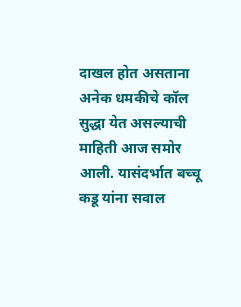दाखल होत असताना अनेक धमकीचे कॉल सुद्धा येत असल्याची माहिती आज समोर आली. यासंदर्भात बच्चू कडू यांना सवाल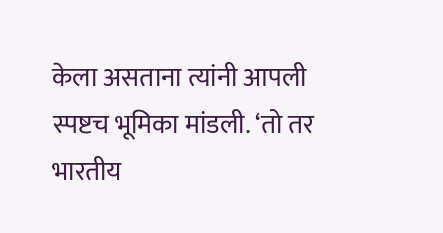केला असताना त्यांनी आपली स्पष्टच भूमिका मांडली. ‘तो तर भारतीय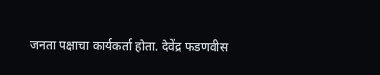जनता पक्षाचा कार्यकर्ता होता. देवेंद्र फडणवीस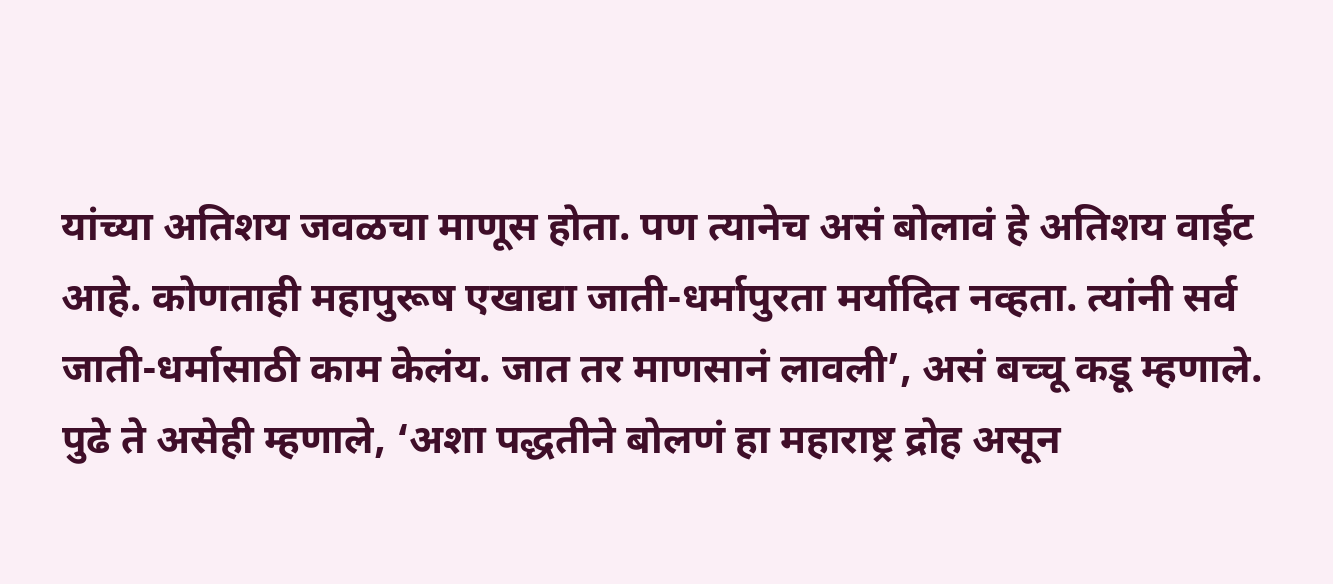यांच्या अतिशय जवळचा माणूस होता. पण त्यानेच असं बोलावं हे अतिशय वाईट आहे. कोणताही महापुरूष एखाद्या जाती-धर्मापुरता मर्यादित नव्हता. त्यांनी सर्व जाती-धर्मासाठी काम केलंय. जात तर माणसानं लावली’, असं बच्चू कडू म्हणाले. पुढे ते असेही म्हणाले, ‘अशा पद्धतीने बोलणं हा महाराष्ट्र द्रोह असून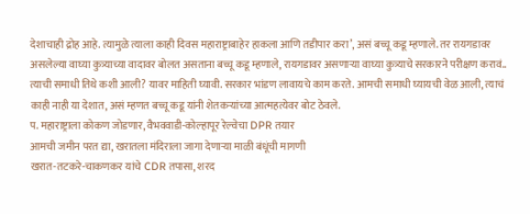देशाचाही द्रोह आहे. त्यामुळे त्याला काही दिवस महाराष्ट्राबाहेर हाकला आणि तडीपार करा’, असं बच्चू कडू म्हणाले. तर रायगडावर असलेल्या वाघ्या कुत्र्याच्या वादावर बोलत असताना बच्चू कडू म्हणाले, रायगडावर असणाऱ्या वाघ्या कुत्र्याचे सरकारने परीक्षण करावं.. त्याची समाधी तिथे कशी आली? यावर माहिती घ्यावी. सरकार भांडण लावायचे काम करते. आमची समाधी घ्यायची वेळ आली, त्याचं काही नाही या देशात, असं म्हणत बच्चू कडू यांनी शेतकऱ्यांच्या आत्महत्येवर बोट ठेवले.
प. महाराष्ट्राला कोकण जोडणार, वैभववाडी-कोल्हापूर रेल्वेचा DPR तयार
आमची जमीन परत द्या, खरातला मंदिराला जागा देणाऱ्या माळी बंधूंची मागणी
खरात-तटकरे-चाकणकर यांचे CDR तपासा, शरद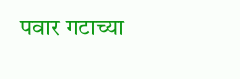पवार गटाच्या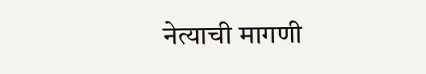नेत्याची मागणी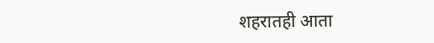शहरातही आता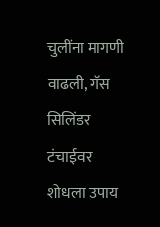चुलींना मागणी वाढली, गॅस सिलिंडर टंचाईवर शोधला उपाय